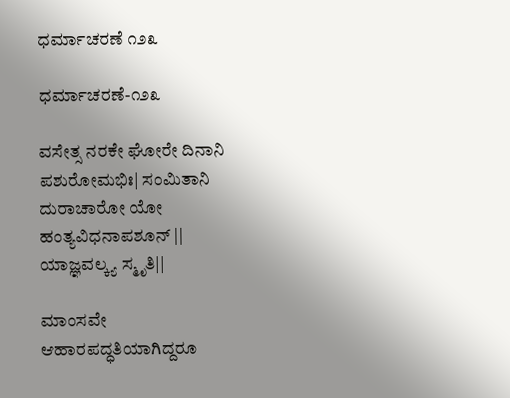ಧರ್ಮಾಚರಣೆ ೧೨೩

ಧರ್ಮಾಚರಣೆ-೧೨೩

ವಸೇತ್ಸ ನರಕೇ ಘೋರೇ ದಿನಾನಿ ಪಶುರೋಮಭಿಃ| ಸಂಮಿತಾನಿ ದುರಾಚಾರೋ ಯೋ ಹಂತ್ಯವಿಧನಾಪಶೂನ್ || ಯಾಜ್ಞವಲ್ಕ್ಯ ಸ್ಮೃತಿ||

ಮಾಂಸವೇ ಆಹಾರಪದ್ಧತಿಯಾಗಿದ್ದರೂ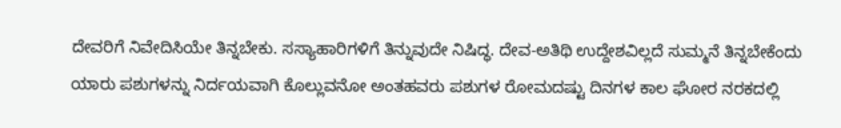ದೇವರಿಗೆ ನಿವೇದಿಸಿಯೇ ತಿನ್ನಬೇಕು. ಸಸ್ಯಾಹಾರಿಗಳಿಗೆ ತಿನ್ನುವುದೇ ನಿಷಿದ್ಧ. ದೇವ-ಅತಿಥಿ ಉದ್ದೇಶವಿಲ್ಲದೆ ಸುಮ್ಮನೆ ತಿನ್ನಬೇಕೆಂದು ಯಾರು ಪಶುಗಳನ್ನು ನಿರ್ದಯವಾಗಿ ಕೊಲ್ಲುವನೋ ಅಂತಹವರು ಪಶುಗಳ ರೋಮದಷ್ಟು ದಿನಗಳ ಕಾಲ ಘೋರ ನರಕದಲ್ಲಿ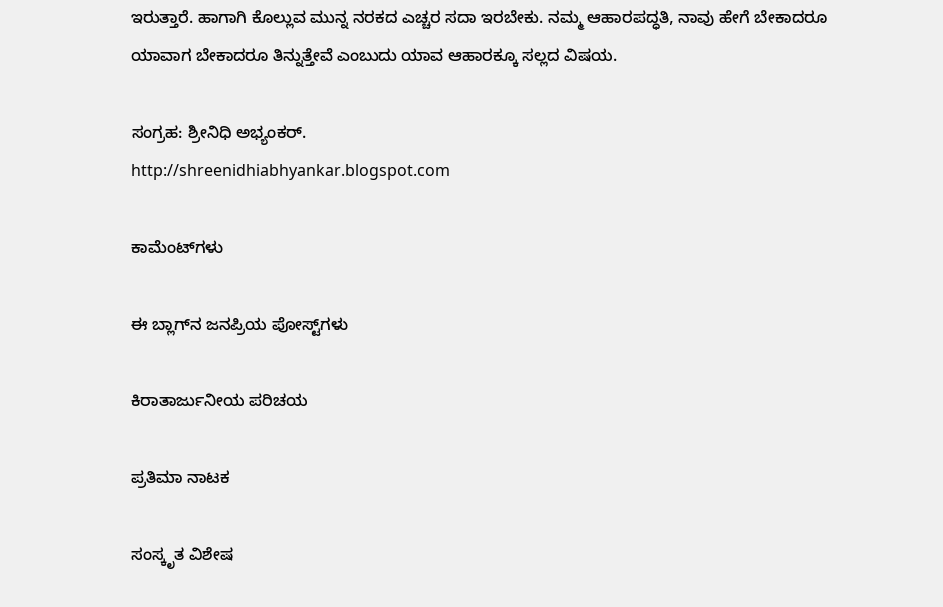ಇರುತ್ತಾರೆ. ಹಾಗಾಗಿ ಕೊಲ್ಲುವ ಮುನ್ನ ನರಕದ ಎಚ್ಚರ ಸದಾ ಇರಬೇಕು‌. ನಮ್ಮ ಆಹಾರಪದ್ಧತಿ, ನಾವು ಹೇಗೆ ಬೇಕಾದರೂ ಯಾವಾಗ ಬೇಕಾದರೂ ತಿನ್ನುತ್ತೇವೆ ಎಂಬುದು ಯಾವ ಆಹಾರಕ್ಕೂ ಸಲ್ಲದ ವಿಷಯ.

ಸಂಗ್ರಹ: ಶ್ರೀನಿಧಿ ಅಭ್ಯಂಕರ್.
http://shreenidhiabhyankar.blogspot.com

ಕಾಮೆಂಟ್‌ಗಳು

ಈ ಬ್ಲಾಗ್‌ನ ಜನಪ್ರಿಯ ಪೋಸ್ಟ್‌ಗಳು

ಕಿರಾತಾರ್ಜುನೀಯ ಪರಿಚಯ

ಪ್ರತಿಮಾ ನಾಟಕ

ಸಂಸ್ಕೃತ ವಿಶೇಷ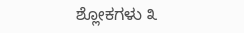ಶ್ಲೋಕಗಳು ೩